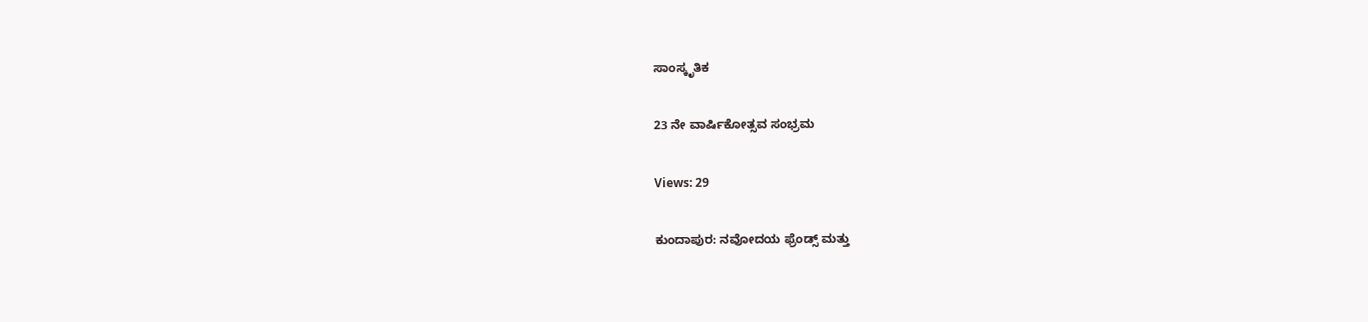ಸಾಂಸ್ಕೃತಿಕ

23 ನೇ ವಾರ್ಷಿಕೋತ್ಸವ ಸಂಭ್ರಮ

Views: 29

ಕುಂದಾಪುರ: ನವೋದಯ ಫ್ರೆಂಡ್ಸ್ ಮತ್ತು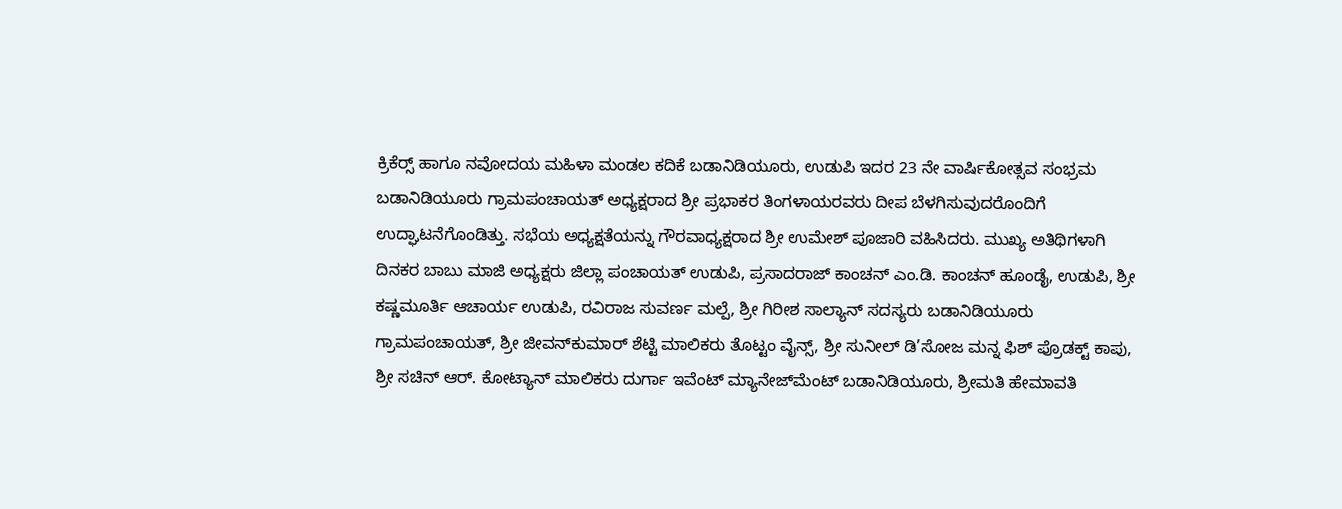ಕ್ರಿಕೆರ‍್ಸ್ ಹಾಗೂ ನವೋದಯ ಮಹಿಳಾ ಮಂಡಲ ಕದಿಕೆ ಬಡಾನಿಡಿಯೂರು, ಉಡುಪಿ ಇದರ 23 ನೇ ವಾರ್ಷಿಕೋತ್ಸವ ಸಂಭ್ರಮ ಬಡಾನಿಡಿಯೂರು ಗ್ರಾಮಪಂಚಾಯತ್ ಅಧ್ಯಕ್ಷರಾದ ಶ್ರೀ ಪ್ರಭಾಕರ ತಿಂಗಳಾಯರವರು ದೀಪ ಬೆಳಗಿಸುವುದರೊಂದಿಗೆ ಉದ್ಘಾಟನೆಗೊಂಡಿತ್ತು. ಸಭೆಯ ಅಧ್ಯಕ್ಷತೆಯನ್ನು ಗೌರವಾಧ್ಯಕ್ಷರಾದ ಶ್ರೀ ಉಮೇಶ್ ಪೂಜಾರಿ ವಹಿಸಿದರು. ಮುಖ್ಯ ಅತಿಥಿಗಳಾಗಿ ದಿನಕರ ಬಾಬು ಮಾಜಿ ಅಧ್ಯಕ್ಷರು ಜಿಲ್ಲಾ ಪಂಚಾಯತ್ ಉಡುಪಿ, ಪ್ರಸಾದರಾಜ್ ಕಾಂಚನ್ ಎಂ.ಡಿ. ಕಾಂಚನ್ ಹೂಂಡೈ, ಉಡುಪಿ, ಶ್ರೀ ಕಷ್ಣಮೂರ್ತಿ ಆಚಾರ್ಯ ಉಡುಪಿ, ರವಿರಾಜ ಸುವರ್ಣ ಮಲ್ಪೆ, ಶ್ರೀ ಗಿರೀಶ ಸಾಲ್ಯಾನ್ ಸದಸ್ಯರು ಬಡಾನಿಡಿಯೂರು ಗ್ರಾಮಪಂಚಾಯತ್, ಶ್ರೀ ಜೀವನ್‌ಕುಮಾರ್ ಶೆಟ್ಟಿ ಮಾಲಿಕರು ತೊಟ್ಟಂ ವೈನ್ಸ್, ಶ್ರೀ ಸುನೀಲ್ ಡಿ’ಸೋಜ ಮನ್ನ ಫಿಶ್ ಪ್ರೊಡಕ್ಟ್ ಕಾಪು, ಶ್ರೀ ಸಚಿನ್ ಆರ್. ಕೋಟ್ಯಾನ್ ಮಾಲಿಕರು ದುರ್ಗಾ ಇವೆಂಟ್ ಮ್ಯಾನೇಜ್‌ಮೆಂಟ್ ಬಡಾನಿಡಿಯೂರು, ಶ್ರೀಮತಿ ಹೇಮಾವತಿ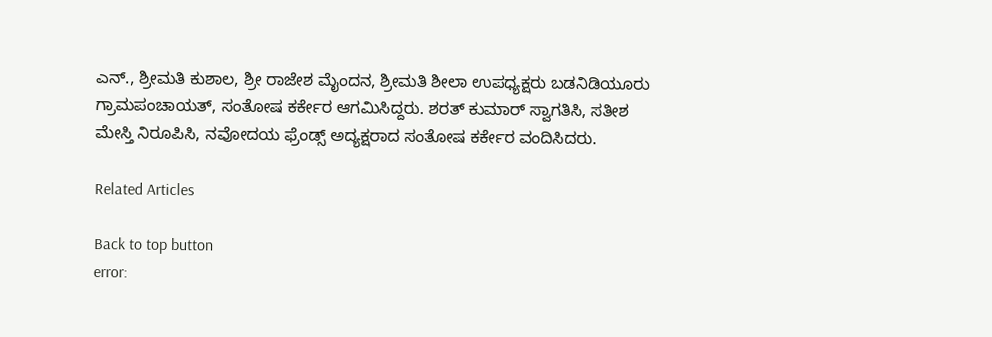ಎನ್., ಶ್ರೀಮತಿ ಕುಶಾಲ, ಶ್ರೀ ರಾಜೇಶ ಮೈಂದನ, ಶ್ರೀಮತಿ ಶೀಲಾ ಉಪಧ್ಯಕ್ಷರು ಬಡನಿಡಿಯೂರು ಗ್ರಾಮಪಂಚಾಯತ್, ಸಂತೋಷ ಕರ್ಕೇರ ಆಗಮಿಸಿದ್ದರು. ಶರತ್ ಕುಮಾರ್ ಸ್ವಾಗತಿಸಿ, ಸತೀಶ ಮೇಸ್ತಿ ನಿರೂಪಿಸಿ, ನವೋದಯ ಫ್ರೆಂಡ್ಸ್ ಅದ್ಯಕ್ಷರಾದ ಸಂತೋಷ ಕರ್ಕೇರ ವಂದಿಸಿದರು.

Related Articles

Back to top button
error: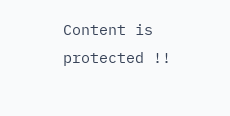Content is protected !!